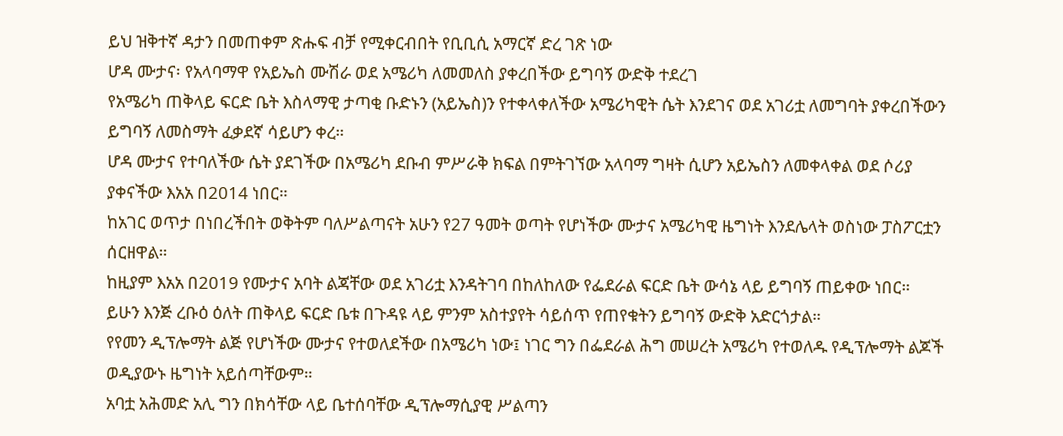ይህ ዝቅተኛ ዳታን በመጠቀም ጽሑፍ ብቻ የሚቀርብበት የቢቢሲ አማርኛ ድረ ገጽ ነው
ሆዳ ሙታና፡ የአላባማዋ የአይኤስ ሙሽራ ወደ አሜሪካ ለመመለስ ያቀረበችው ይግባኝ ውድቅ ተደረገ
የአሜሪካ ጠቅላይ ፍርድ ቤት እስላማዊ ታጣቂ ቡድኑን (አይኤስ)ን የተቀላቀለችው አሜሪካዊት ሴት እንደገና ወደ አገሪቷ ለመግባት ያቀረበችውን ይግባኝ ለመስማት ፈቃደኛ ሳይሆን ቀረ።
ሆዳ ሙታና የተባለችው ሴት ያደገችው በአሜሪካ ደቡብ ምሥራቅ ክፍል በምትገኘው አላባማ ግዛት ሲሆን አይኤስን ለመቀላቀል ወደ ሶሪያ ያቀናችው እአአ በ2014 ነበር።
ከአገር ወጥታ በነበረችበት ወቅትም ባለሥልጣናት አሁን የ27 ዓመት ወጣት የሆነችው ሙታና አሜሪካዊ ዜግነት እንደሌላት ወስነው ፓስፖርቷን ሰርዘዋል።
ከዚያም እአአ በ2019 የሙታና አባት ልጃቸው ወደ አገሪቷ እንዳትገባ በከለከለው የፌደራል ፍርድ ቤት ውሳኔ ላይ ይግባኝ ጠይቀው ነበር።
ይሁን እንጅ ረቡዕ ዕለት ጠቅላይ ፍርድ ቤቱ በጉዳዩ ላይ ምንም አስተያየት ሳይሰጥ የጠየቁትን ይግባኝ ውድቅ አድርጎታል።
የየመን ዲፕሎማት ልጅ የሆነችው ሙታና የተወለደችው በአሜሪካ ነው፤ ነገር ግን በፌደራል ሕግ መሠረት አሜሪካ የተወለዱ የዲፕሎማት ልጆች ወዲያውኑ ዜግነት አይሰጣቸውም።
አባቷ አሕመድ አሊ ግን በክሳቸው ላይ ቤተሰባቸው ዲፕሎማሲያዊ ሥልጣን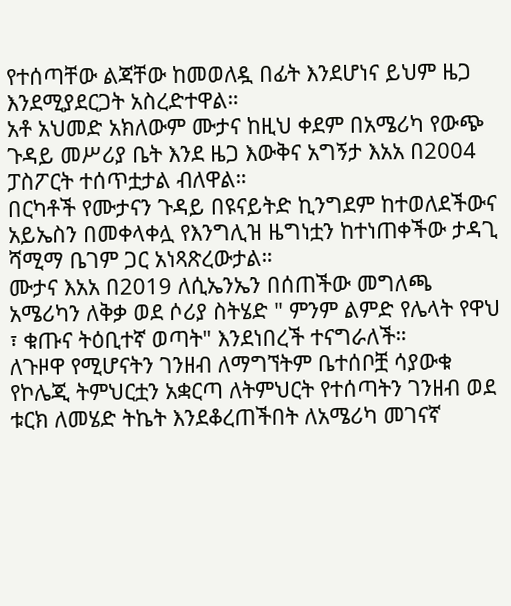የተሰጣቸው ልጃቸው ከመወለዷ በፊት እንደሆነና ይህም ዜጋ እንደሚያደርጋት አስረድተዋል።
አቶ አህመድ አክለውም ሙታና ከዚህ ቀደም በአሜሪካ የውጭ ጉዳይ መሥሪያ ቤት እንደ ዜጋ እውቅና አግኝታ እአአ በ2004 ፓስፖርት ተሰጥቷታል ብለዋል።
በርካቶች የሙታናን ጉዳይ በዩናይትድ ኪንግደም ከተወለደችውና አይኤስን በመቀላቀሏ የእንግሊዝ ዜግነቷን ከተነጠቀችው ታዳጊ ሻሚማ ቤገም ጋር አነጻጽረውታል።
ሙታና እአአ በ2019 ለሲኤንኤን በሰጠችው መግለጫ አሜሪካን ለቅቃ ወደ ሶሪያ ስትሄድ " ምንም ልምድ የሌላት የዋህ ፣ ቁጡና ትዕቢተኛ ወጣት" እንደነበረች ተናግራለች።
ለጉዞዋ የሚሆናትን ገንዘብ ለማግኘትም ቤተሰቦቿ ሳያውቁ የኮሌጂ ትምህርቷን አቋርጣ ለትምህርት የተሰጣትን ገንዘብ ወደ ቱርክ ለመሄድ ትኬት እንደቆረጠችበት ለአሜሪካ መገናኛ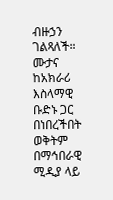ብዙኃን ገልጻለች።
ሙታና ከአክራሪ እስላማዊ ቡድኑ ጋር በነበረችበት ወቅትም በማኅበራዊ ሚዲያ ላይ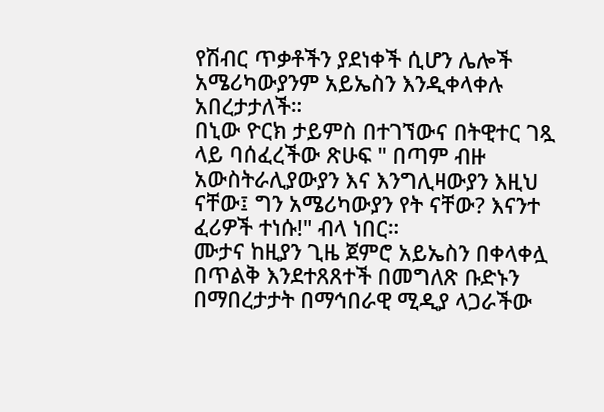የሽብር ጥቃቶችን ያደነቀች ሲሆን ሌሎች አሜሪካውያንም አይኤስን እንዲቀላቀሉ አበረታታለች።
በኒው ዮርክ ታይምስ በተገኘውና በትዊተር ገጿ ላይ ባሰፈረችው ጽሁፍ " በጣም ብዙ አውስትራሊያውያን እና እንግሊዛውያን እዚህ ናቸው፤ ግን አሜሪካውያን የት ናቸው? እናንተ ፈሪዎች ተነሱ!" ብላ ነበር።
ሙታና ከዚያን ጊዜ ጀምሮ አይኤስን በቀላቀሏ በጥልቅ እንደተጸጸተች በመግለጽ ቡድኑን በማበረታታት በማኅበራዊ ሚዲያ ላጋራችው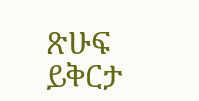ጽሁፍ ይቅርታ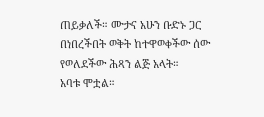ጠይቃለች። ሙታና አሁን ቡድኑ ጋር በነበረችበት ወቅት ከተዋወቀችው ሰው የወለደችው ሕጻን ልጅ አላት።
አባቱ ሞቷል።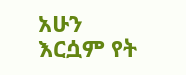አሁን እርሷም የት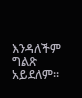እንዳለችም ግልጽ አይደለም።